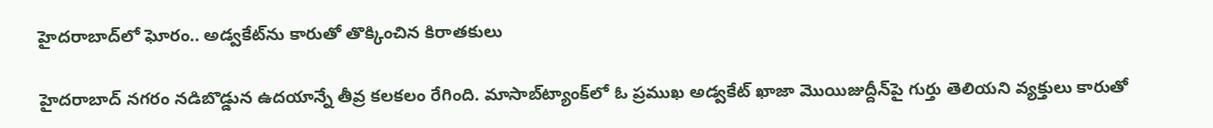హైదరాబాద్‌లో ఘోరం.. అడ్వకేట్‌ను కారుతో తొక్కించిన కిరాతకులు

హైదరాబాద్ నగరం నడిబొడ్డున ఉదయాన్నే తీవ్ర కలకలం రేగింది. మాసాబ్‌ట్యాంక్‌లో ఓ ప్రముఖ అడ్వకేట్‌ ఖాజా మొయిజుద్దీన్‌పై గుర్తు తెలియని వ్యక్తులు కారుతో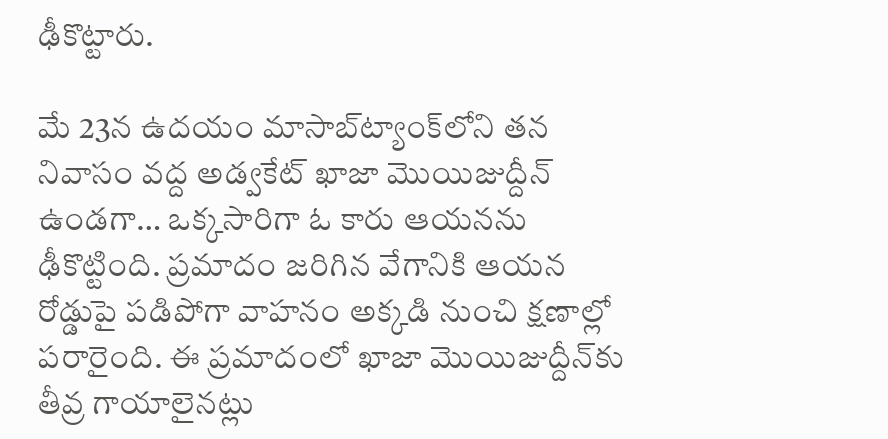ఢీకొట్టారు.

మే 23న ఉదయం మాసాబ్‌ట్యాంక్‌లోని తన నివాసం వద్ద అడ్వకేట్ ఖాజా మొయిజుద్దీన్ ఉండగా… ఒక్కసారిగా ఓ కారు ఆయనను ఢీకొట్టింది. ప్రమాదం జరిగిన వేగానికి ఆయన రోడ్డుపై పడిపోగా వాహనం అక్కడి నుంచి క్షణాల్లో పరారైంది. ఈ ప్రమాదంలో ఖాజా మొయిజుద్దీన్‌కు తీవ్ర గాయాలైనట్లు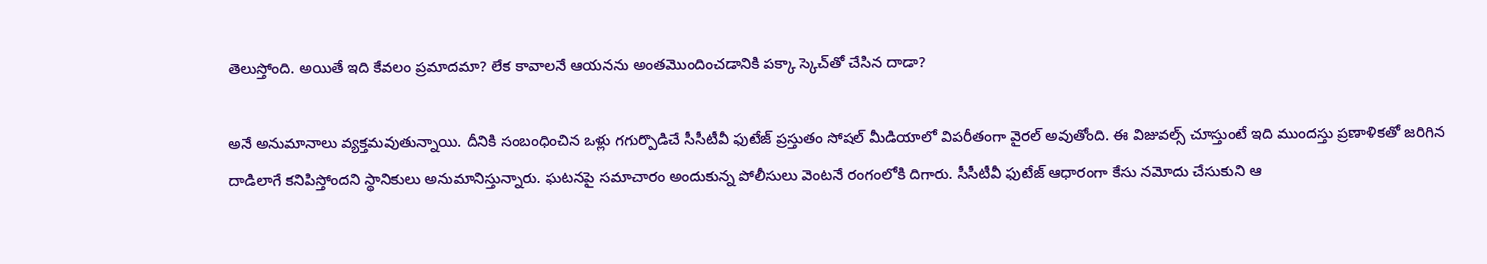తెలుస్తోంది. అయితే ఇది కేవలం ప్రమాదమా? లేక కావాలనే ఆయనను అంతమొందించడానికి పక్కా స్కెచ్‌తో చేసిన దాడా?

అనే అనుమానాలు వ్యక్తమవుతున్నాయి. దీనికి సంబంధించిన ఒళ్లు గగుర్పొడిచే సీసీటీవీ ఫుటేజ్ ప్రస్తుతం సోషల్ మీడియాలో విపరీతంగా వైరల్ అవుతోంది. ఈ విజువల్స్ చూస్తుంటే ఇది ముందస్తు ప్రణాళికతో జరిగిన దాడిలాగే కనిపిస్తోందని స్థానికులు అనుమానిస్తున్నారు. ఘటనపై సమాచారం అందుకున్న పోలీసులు వెంటనే రంగంలోకి దిగారు. సీసీటీవీ ఫుటేజ్ ఆధారంగా కేసు నమోదు చేసుకుని ఆ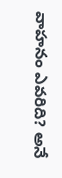వాహనం ఎవరిది? అనే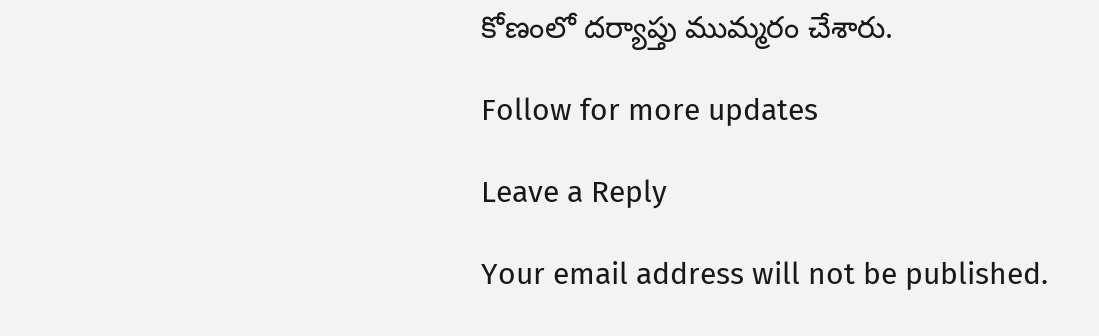కోణంలో దర్యాప్తు ముమ్మరం చేశారు.

Follow for more updates

Leave a Reply

Your email address will not be published.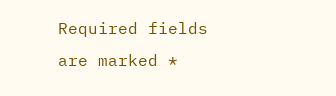Required fields are marked *